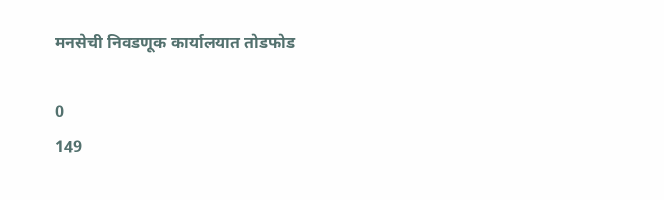मनसेची निवडणूक कार्यालयात तोडफोड

0
149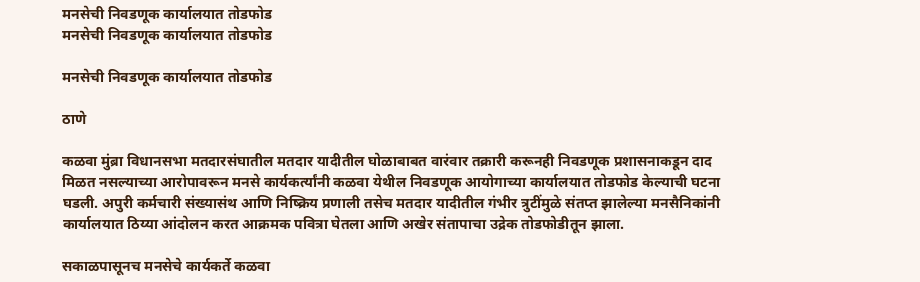मनसेची निवडणूक कार्यालयात तोडफोड
मनसेची निवडणूक कार्यालयात तोडफोड

मनसेची निवडणूक कार्यालयात तोडफोड

ठाणे

कळवा मुंब्रा विधानसभा मतदारसंघातील मतदार यादीतील घोळाबाबत वारंवार तक्रारी करूनही निवडणूक प्रशासनाकडून दाद मिळत नसल्याच्या आरोपावरून मनसे कार्यकर्त्यांनी कळवा येथील निवडणूक आयोगाच्या कार्यालयात तोडफोड केल्याची घटना घडली. अपुरी कर्मचारी संख्यासंथ आणि निष्क्रिय प्रणाली तसेच मतदार यादीतील गंभीर त्रुटींमुळे संतप्त झालेल्या मनसैनिकांनी कार्यालयात ठिय्या आंदोलन करत आक्रमक पवित्रा घेतला आणि अखेर संतापाचा उद्रेक तोडफोडीतून झाला.

सकाळपासूनच मनसेचे कार्यकर्ते कळवा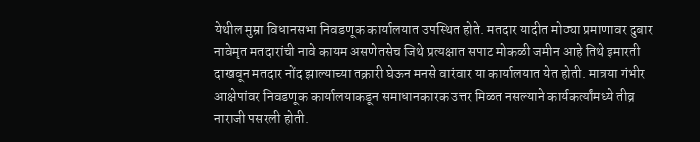येथील मुम्रा विधानसभा निवडणूक कार्यालयात उपस्थित होते. मतदार यादीत मोठ्या प्रमाणावर दुबार नावेमृत मतदारांची नावे कायम असणेतसेच जिथे प्रत्यक्षात सपाट मोकळी जमीन आहे तिथे इमारती दाखवून मतदार नोंद झाल्याच्या तक्रारी घेऊन मनसे वारंवार या कार्यालयात येत होती. मात्रया गंभीर आक्षेपांवर निवडणूक कार्यालयाकडून समाधानकारक उत्तर मिळत नसल्याने कार्यकर्त्यांमध्ये तीव्र नाराजी पसरली होती.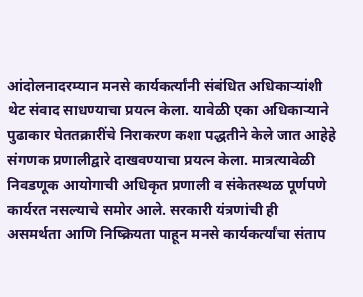आंदोलनादरम्यान मनसे कार्यकर्त्यांनी संबंधित अधिकाऱ्यांशी थेट संवाद साधण्याचा प्रयत्न केला. यावेळी एका अधिकाऱ्याने पुढाकार घेततक्रारींचे निराकरण कशा पद्धतीने केले जात आहेहे संगणक प्रणालीद्वारे दाखवण्याचा प्रयत्न केला. मात्रत्यावेळी निवडणूक आयोगाची अधिकृत प्रणाली व संकेतस्थळ पूर्णपणे कार्यरत नसल्याचे समोर आले. सरकारी यंत्रणांची ही असमर्थता आणि निष्क्रियता पाहून मनसे कार्यकर्त्यांचा संताप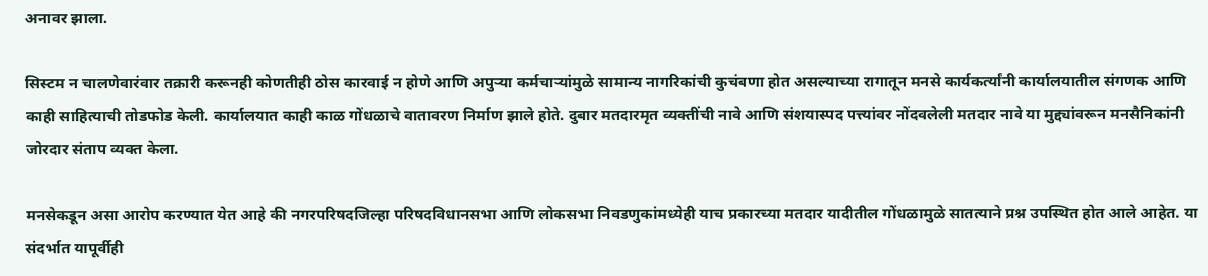अनावर झाला.

सिस्टम न चालणेवारंवार तक्रारी करूनही कोणतीही ठोस कारवाई न होणे आणि अपुऱ्या कर्मचाऱ्यांमुळे सामान्य नागरिकांची कुचंबणा होत असल्याच्या रागातून मनसे कार्यकर्त्यांनी कार्यालयातील संगणक आणि काही साहित्याची तोडफोड केली. कार्यालयात काही काळ गोंधळाचे वातावरण निर्माण झाले होते. दुबार मतदारमृत व्यक्तींची नावे आणि संशयास्पद पत्त्यांवर नोंदवलेली मतदार नावे या मुद्द्यांवरून मनसैनिकांनी जोरदार संताप व्यक्त केला.

मनसेकडून असा आरोप करण्यात येत आहे की नगरपरिषदजिल्हा परिषदविधानसभा आणि लोकसभा निवडणुकांमध्येही याच प्रकारच्या मतदार यादीतील गोंधळामुळे सातत्याने प्रश्न उपस्थित होत आले आहेत. या संदर्भात यापूर्वीही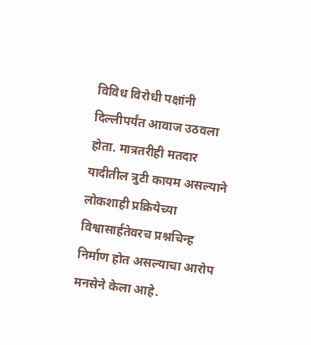विविध विरोधी पक्षांनी दिल्लीपर्यंत आवाज उठवला होता. मात्रतरीही मतदार यादीतील त्रुटी कायम असल्याने लोकशाही प्रक्रियेच्या विश्वासार्हतेवरच प्रश्नचिन्ह निर्माण होत असल्याचा आरोप मनसेने केला आहे.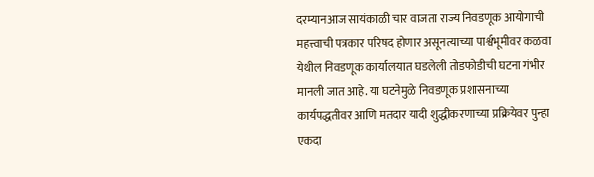दरम्यानआज सायंकाळी चार वाजता राज्य निवडणूक आयोगाची महत्त्वाची पत्रकार परिषद होणार असूनत्याच्या पार्श्वभूमीवर कळवा येथील निवडणूक कार्यालयात घडलेली तोडफोडीची घटना गंभीर मानली जात आहे. या घटनेमुळे निवडणूक प्रशासनाच्या कार्यपद्धतीवर आणि मतदार यादी शुद्धीकरणाच्या प्रक्रियेवर पुन्हा एकदा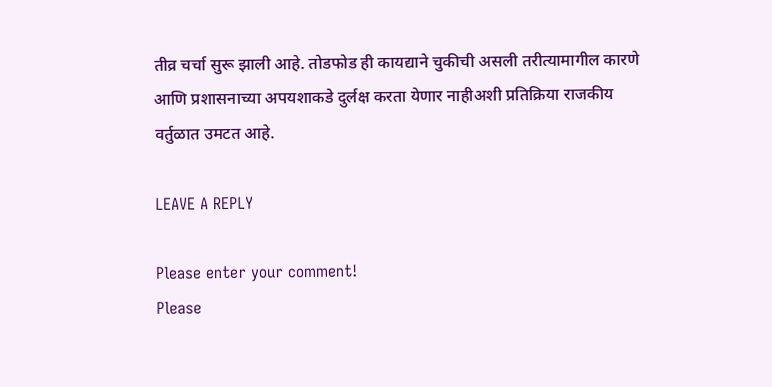तीव्र चर्चा सुरू झाली आहे. तोडफोड ही कायद्याने चुकीची असली तरीत्यामागील कारणे आणि प्रशासनाच्या अपयशाकडे दुर्लक्ष करता येणार नाहीअशी प्रतिक्रिया राजकीय वर्तुळात उमटत आहे.

LEAVE A REPLY

Please enter your comment!
Please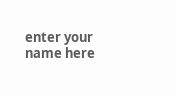enter your name here